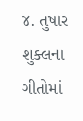૪. તુષાર શુક્લના ગીતોમાં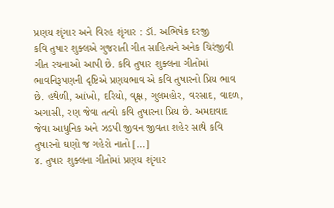પ્રણય શૃંગાર અને વિરહ શૃંગાર : ડૉ. અભિષેક દરજી
કવિ તુષાર શુક્લએ ગુજરાતી ગીત સાહિત્યને અનેક ચિરંજીવી ગીત રચનાઓ આપી છે. કવિ તુષાર શુક્લના ગીતોમાં ભાવનિરૂપણની દૃષ્ટિએ પ્રણયભાવ એ કવિ તુષારનો પ્રિય ભાવ છે. હથેળી, આંખો, દરિયો, વૃક્ષ, ગુલમહોર, વરસાદ, વાદળ, અગાસી, રણ જેવા તત્વો કવિ તુષારના પ્રિય છે. અમદાવાદ જેવા આધુનિક અને ઝડપી જીવન જીવતા શહેર સાથે કવિ તુષારનો ઘણો જ ગહેરો નાતો […]
૪. તુષાર શુક્લના ગીતોમાં પ્રણય શૃંગાર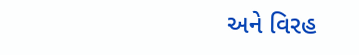અને વિરહ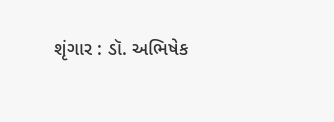શૃંગાર : ડૉ. અભિષેક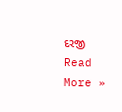દરજી Read More »